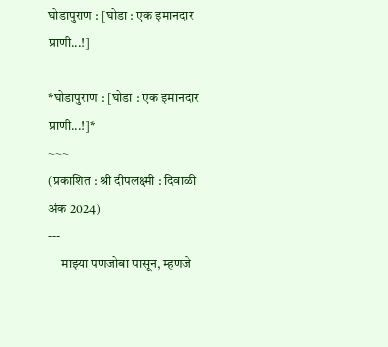घोडापुराण : [घोडा : एक इमानदार प्राणी...!]

*घोडापुराण : [घोडा : एक इमानदार प्राणी...!]*
~~~
(प्रकाशित : श्री दीपलक्ष्मी : दिवाळी अंक 2024)
---
     माझ्या पणजोबा पासून, म्हणजे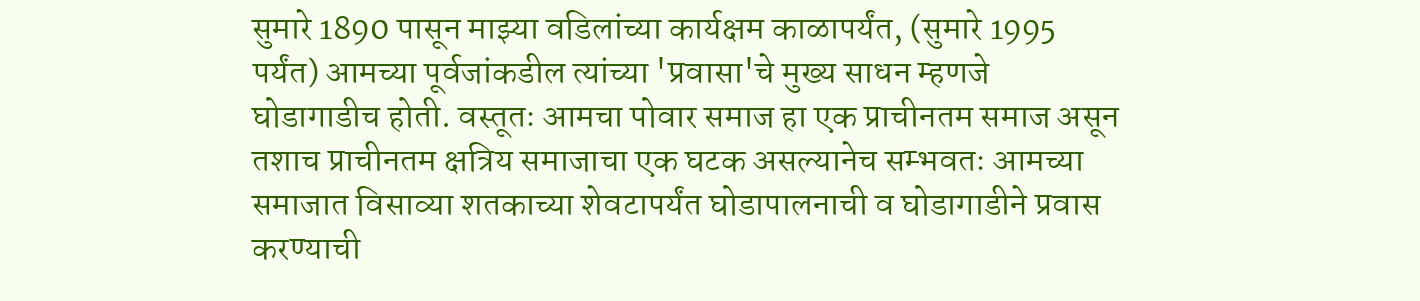सुमारे 1890 पासून माझ्या वडिलांच्या कार्यक्षम काळापर्यंत, (सुमारे 1995 पर्यंत) आमच्या पूर्वजांकडील त्यांच्या 'प्रवासा'चे मुख्य साधन म्हणजे घोडागाडीच होती. वस्तूतः आमचा पोवार समाज हा एक प्राचीनतम समाज असून तशाच प्राचीनतम क्षत्रिय समाजाचा एक घटक असल्यानेच सम्भवतः आमच्या समाजात विसाव्या शतकाच्या शेवटापर्यंत घोडापालनाची व घोडागाडीने प्रवास करण्याची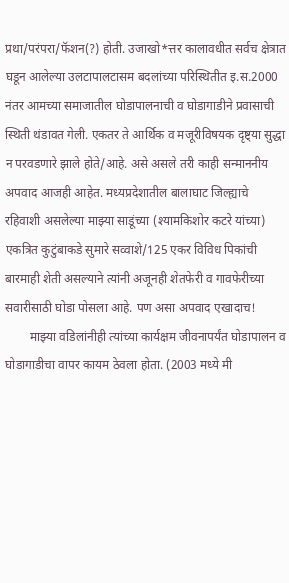प्रथा/परंपरा/फॅशन(?) होती. उजाखो*त्तर कालावधीत सर्वच क्षेत्रात घडून आलेल्या उलटापालटासम बदलांच्या परिस्थितीत इ.स.2000 नंतर आमच्या समाजातील घोडापालनाची व घोडागाडीने प्रवासाची स्थिती थंडावत गेली. एकतर ते आर्थिक व मजूरीविषयक दृष्ट्या सुद्धा न परवडणारे झाले होते/आहे. असे असले तरी काही सन्माननीय अपवाद आजही आहेत. मध्यप्रदेशातील बालाघाट जिल्ह्याचे रहिवाशी असलेल्या माझ्या साडूंच्या (श्यामकिशोर कटरे यांच्या) एकत्रित कुटुंबाकडे सुमारे सव्वाशे/125 एकर विविध पिकांची बारमाही शेती असल्याने त्यांनी अजूनही शेतफेरी व गावफेरीच्या सवारीसाठी घोडा पोसला आहे. पण असा अपवाद एखादाच!
        माझ्या वडिलांनीही त्यांच्या कार्यक्षम जीवनापर्यंत घोडापालन व घोडागाडीचा वापर कायम ठेवला होता. (2003 मध्ये मी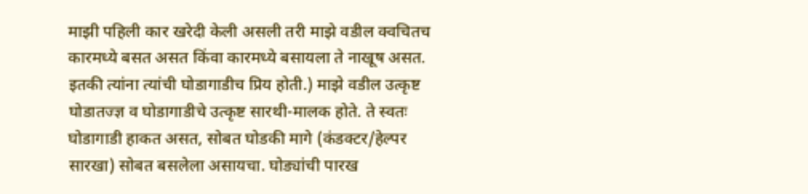माझी पहिली कार खरेदी केली असली तरी माझे वडील क्वचितच कारमध्ये बसत असत किंवा कारमध्ये बसायला ते नाखूष असत. इतकी त्यांना त्यांची घोडागाडीच प्रिय होती.) माझे वडील उत्कृष्ट घोडातज्ज्ञ व घोडागाडीचे उत्कृष्ट सारथी-मालक होते. ते स्वतः घोडागाडी हाकत असत, सोबत घोडकी मागे (कंडक्टर/हेल्पर सारखा) सोबत बसलेला असायचा. घोड्यांची पारख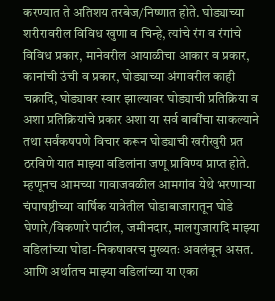करण्यात ते अतिशय तरबेज/निष्णात होते. घोड्याच्या शरीरावरील विविध खुणा व चिन्हे, त्यांचे रंग व रंगांचे विविध प्रकार, मानेवरील आयाळीचा आकार व प्रकार, कानांची उंची व प्रकार, घोड्याच्या अंगावरील काही चक्रादि, घोड्यावर स्वार झाल्यावर घोड्याची प्रतिक्रिया व अशा प्रतिक्रियांचे प्रकार अशा या सर्व बाबींचा साकल्याने तथा सर्वंकषपणे विचार करून घोड्याची खरीखुरी प्रत ठरविणे यात माझ्या वडिलांना जणू प्राविण्य प्राप्त होते. म्हणूनच आमच्या गावाजवळील आमगांव येथे भरणाऱ्या चंपाषष्ठीच्या वार्षिक यात्रेतील घोडाबाजारातून घोडे घेणारे/विकणारे पाटील, जमीनदार, मालगुजारादि माझ्या वडिलांच्या घोडा-निकषावरच मुख्यतः अवलंबून असत. आणि अर्थातच माझ्या वडिलांच्या या एका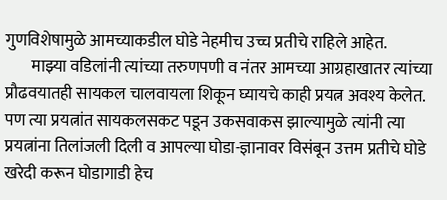गुणविशेषामुळे आमच्याकडील घोडे नेहमीच उच्च प्रतीचे राहिले आहेत.
        माझ्या वडिलांनी त्यांच्या तरुणपणी व नंतर आमच्या आग्रहाखातर त्यांच्या प्रौढवयातही सायकल चालवायला शिकून घ्यायचे काही प्रयत्न अवश्य केलेत. पण त्या प्रयत्नांत सायकलसकट पडून उकसवाकस झाल्यामुळे त्यांनी त्या प्रयत्नांना तिलांजली दिली व आपल्या घोडा-ज्ञानावर विसंबून उत्तम प्रतीचे घोडे खरेदी करून घोडागाडी हेच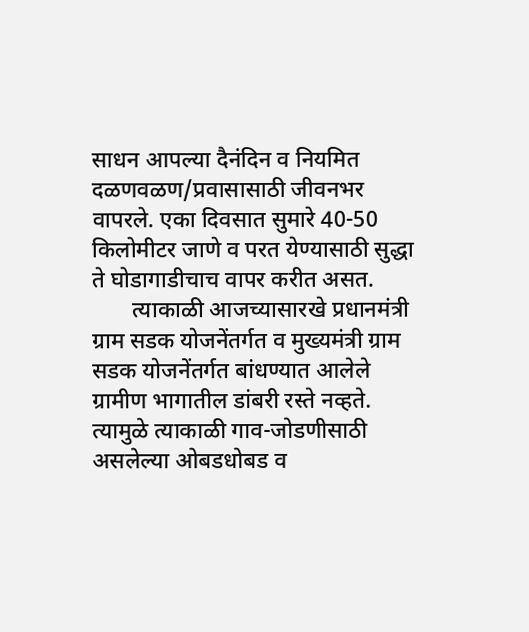साधन आपल्या दैनंदिन व नियमित दळणवळण/प्रवासासाठी जीवनभर वापरले. एका दिवसात सुमारे 40-50 किलोमीटर जाणे व परत येण्यासाठी सुद्धा ते घोडागाडीचाच वापर करीत असत.
       त्याकाळी आजच्यासारखे प्रधानमंत्री ग्राम सडक योजनेंतर्गत व मुख्यमंत्री ग्राम सडक योजनेंतर्गत बांधण्यात आलेले ग्रामीण भागातील डांबरी रस्ते नव्हते. त्यामुळे त्याकाळी गाव-जोडणीसाठी असलेल्या ओबडधोबड व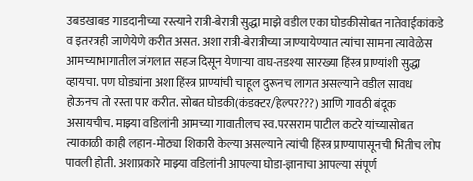उबडखाबड गाडदानीच्या रस्त्याने रात्री-बेरात्री सुद्धा माझे वडील एका घोडकीसोबत नातेवाईकांकडे व इतरत्रही जाणेयेणे करीत असत. अशा रात्री-बेरात्रीच्या जाण्यायेण्यात त्यांचा सामना त्यावेळेस आमच्याभागातील जंगलात सहज दिसून येणाऱ्या वाघ-तडश्या सारख्या हिंस्त्र प्राण्यांशी सुद्धा व्हायचा. पण घोड्यांना अशा हिंस्त्र प्राण्यांची चाहूल दुरूनच लागत असल्याने वडील सावध होऊनच तो रस्ता पार करीत. सोबत घोडकी(कंडक्टर/हेल्पर???) आणि गावठी बंदूक असायचीच. माझ्या वडिलांनी आमच्या गावातीलच स्व.परसराम पाटील कटरे यांच्यासोबत त्याकाळी काही लहान-मोठ्या शिकारी केल्या असल्याने त्यांची हिंस्त्र प्राण्यापासूनची भितीच लोप पावली होती. अशाप्रकारे माझ्या वडिलांनी आपल्या घोडा-ज्ञानाचा आपल्या संपूर्ण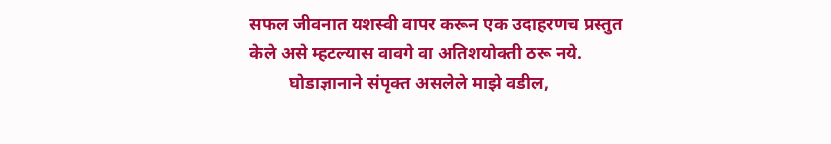सफल जीवनात यशस्वी वापर करून एक उदाहरणच प्रस्तुत केले असे म्हटल्यास वावगे वा अतिशयोक्ती ठरू नये.
         घोडाज्ञानाने संपृक्त असलेले माझे वडील,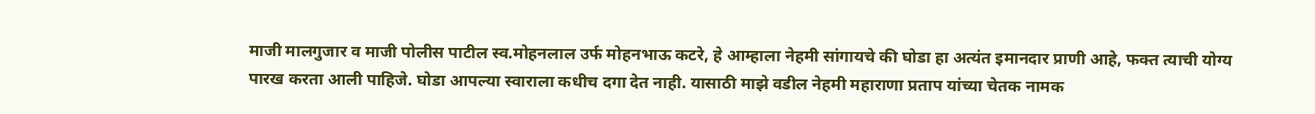माजी मालगुजार व माजी पोलीस पाटील स्व.मोहनलाल उर्फ मोहनभाऊ कटरे, हे आम्हाला नेहमी सांगायचे की घोडा हा अत्यंत इमानदार प्राणी आहे, फक्त त्याची योग्य पारख करता आली पाहिजे. घोडा आपल्या स्वाराला कधीच दगा देत नाही. यासाठी माझे वडील नेहमी महाराणा प्रताप यांच्या चेतक नामक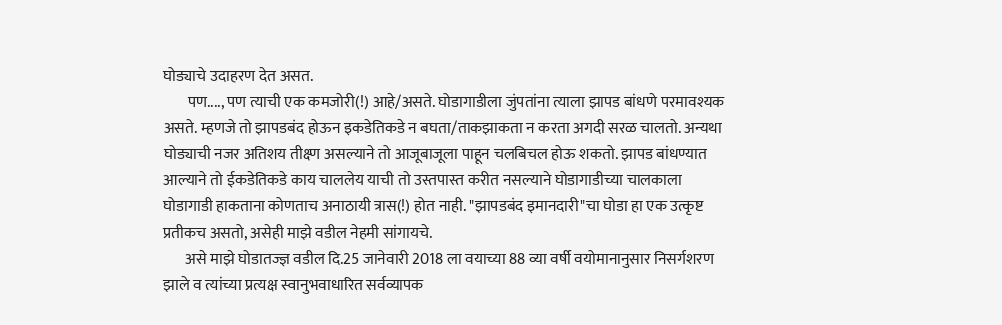घोड्याचे उदाहरण देत असत.
        पण...., पण त्याची एक कमजोरी(!) आहे/असते. घोडागाडीला जुंपतांना त्याला झापड बांधणे परमावश्यक असते. म्हणजे तो झापडबंद होऊन इकडेतिकडे न बघता/ताकझाकता न करता अगदी सरळ चालतो. अन्यथा घोड्याची नजर अतिशय तीक्ष्ण असल्याने तो आजूबाजूला पाहून चलबिचल होऊ शकतो. झापड बांधण्यात आल्याने तो ईकडेतिकडे काय चाललेय याची तो उस्तपास्त करीत नसल्याने घोडागाडीच्या चालकाला घोडागाडी हाकताना कोणताच अनाठायी त्रास(!) होत नाही. "झापडबंद इमानदारी"चा घोडा हा एक उत्कृष्ट प्रतीकच असतो, असेही माझे वडील नेहमी सांगायचे.
       असे माझे घोडातज्ज्ञ वडील दि.25 जानेवारी 2018 ला वयाच्या 88 व्या वर्षी वयोमानानुसार निसर्गशरण झाले व त्यांच्या प्रत्यक्ष स्वानुभवाधारित सर्वव्यापक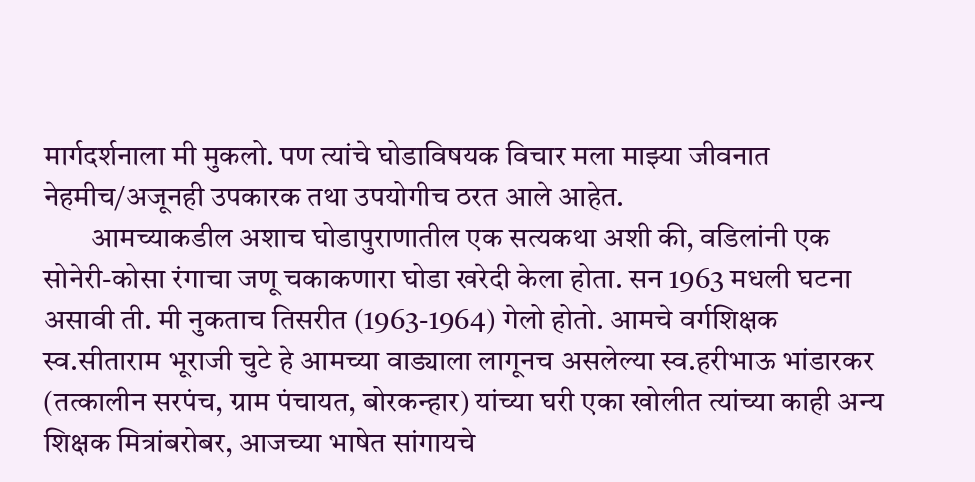मार्गदर्शनाला मी मुकलो. पण त्यांचे घोडाविषयक विचार मला माझ्या जीवनात नेहमीच/अजूनही उपकारक तथा उपयोगीच ठरत आले आहेत.
        आमच्याकडील अशाच घोडापुराणातील एक सत्यकथा अशी की, वडिलांनी एक सोनेरी-कोसा रंगाचा जणू चकाकणारा घोडा खरेदी केला होता. सन 1963 मधली घटना असावी ती. मी नुकताच तिसरीत (1963-1964) गेलो होतो. आमचे वर्गशिक्षक स्व.सीताराम भूराजी चुटे हे आमच्या वाड्याला लागूनच असलेल्या स्व.हरीभाऊ भांडारकर (तत्कालीन सरपंच, ग्राम पंचायत, बोरकन्हार) यांच्या घरी एका खोलीत त्यांच्या काही अन्य शिक्षक मित्रांबरोबर, आजच्या भाषेत सांगायचे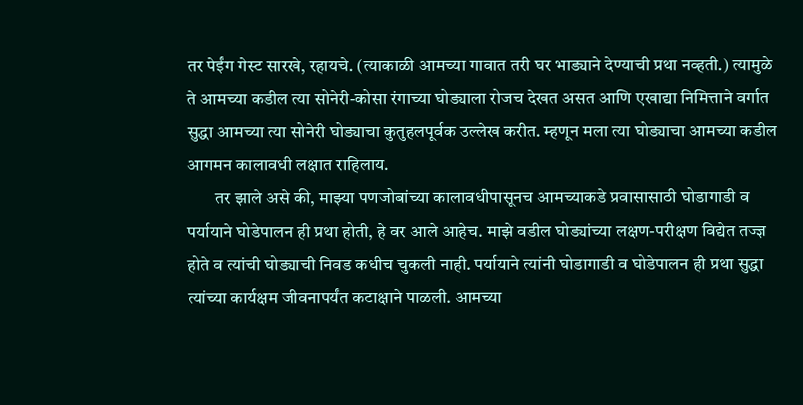तर पेईंग गेस्ट सारखे, रहायचे. (त्याकाळी आमच्या गावात तरी घर भाड्याने देण्याची प्रथा नव्हती.) त्यामुळे ते आमच्या कडील त्या सोनेरी-कोसा रंगाच्या घोड्याला रोजच देखत असत आणि एखाद्या निमित्ताने वर्गात सुद्धा आमच्या त्या सोनेरी घोड्याचा कुतुहलपूर्वक उल्लेख करीत. म्हणून मला त्या घोड्याचा आमच्या कडील आगमन कालावधी लक्षात राहिलाय.
        तर झाले असे की, माझ्या पणजोबांच्या कालावधीपासूनच आमच्याकडे प्रवासासाठी घोडागाडी व पर्यायाने घोडेपालन ही प्रथा होती, हे वर आले आहेच. माझे वडील घोड्यांच्या लक्षण-परीक्षण विद्येत तज्ज्ञ होते व त्यांची घोड्याची निवड कधीच चुकली नाही. पर्यायाने त्यांनी घोडागाडी व घोडेपालन ही प्रथा सुद्धा त्यांच्या कार्यक्षम जीवनापर्यंत कटाक्षाने पाळली. आमच्या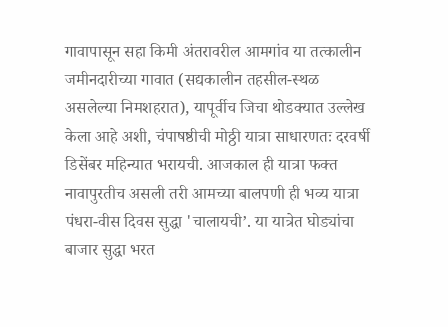गावापासून सहा किमी अंतरावरील आमगांव या तत्कालीन जमीनदारीच्या गावात (सद्यकालीन तहसील-स्थळ असलेल्या निमशहरात), यापूर्वीच जिचा थोडक्यात उल्लेख केला आहे अशी, चंपाषष्ठीची मोठ्ठी यात्रा साधारणतः दरवर्षी डिसेंबर महिन्यात भरायची. आजकाल ही यात्रा फक्त नावापुरतीच असली तरी आमच्या बालपणी ही भव्य यात्रा पंधरा-वीस दिवस सुद्धा 'चालायची’. या यात्रेत घोड्यांचा बाजार सुद्धा भरत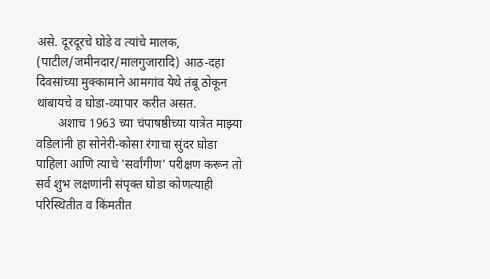असे. दूरदूरचे घोडे व त्यांचे मालक, (पाटील/जमीनदार/मालगुजारादि) आठ-दहा दिवसांच्या मुक्कामाने आमगांव येथे तंबू ठोकून थांबायचे व घोडा-व्यापार करीत असत.
       अशाच 1963 च्या चंपाषष्ठीच्या यात्रेत माझ्या वडिलांनी हा सोनेरी-कोसा रंगाचा सुंदर घोडा पाहिला आणि त्याचे 'सर्वांगीण' परीक्षण करून तो सर्व शुभ लक्षणांनी संपृक्त घोडा कोणत्याही परिस्थितीत व किंमतीत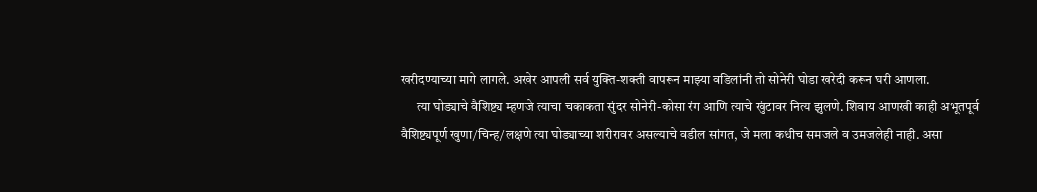खरीदण्याच्या मागे लागले. अखेर आपली सर्व युक्ति-शक्ती वापरून माझ्या वडिलांनी तो सोनेरी घोडा खरेदी करून घरी आणला.
      त्या घोड्याचे वैशिष्ट्य म्हणजे त्याचा चकाकता सुंदर सोनेरी-कोसा रंग आणि त्याचे खुंटावर नित्य झुलणे. शिवाय आणखी काही अभूतपूर्व वैशिष्ट्यपूर्ण खुणा/चिन्ह/लक्षणे त्या घोड्याच्या शरीरावर असल्याचे वडील सांगत, जे मला कधीच समजले व उमजलेही नाही. असा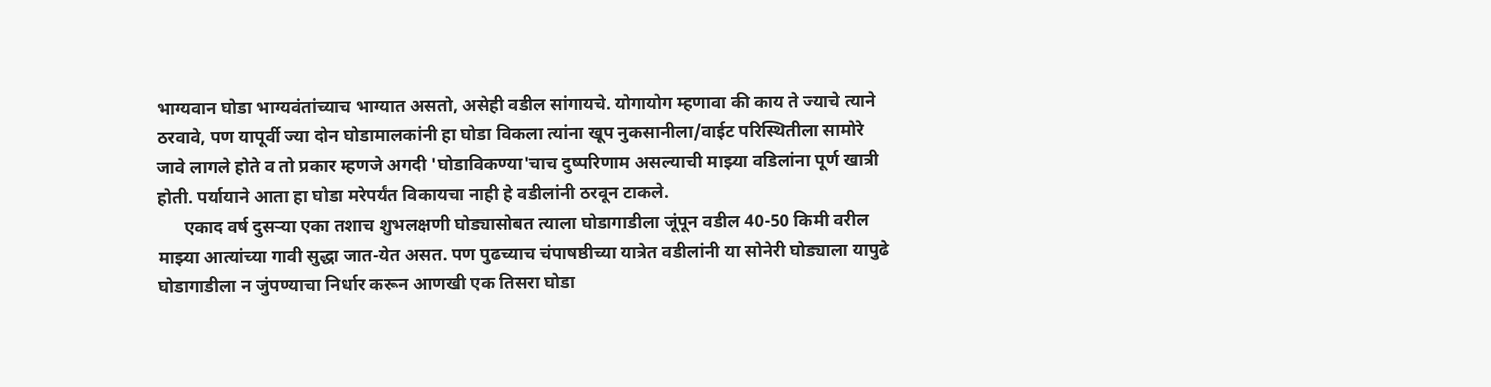भाग्यवान घोडा भाग्यवंतांच्याच भाग्यात असतो, असेही वडील सांगायचे. योगायोग म्हणावा की काय ते ज्याचे त्याने ठरवावे, पण यापूर्वी ज्या दोन घोडामालकांनी हा घोडा विकला त्यांना खूप नुकसानीला/वाईट परिस्थितीला सामोरे जावे लागले होते व तो प्रकार म्हणजे अगदी 'घोडाविकण्या'चाच दुष्परिणाम असल्याची माझ्या वडिलांना पूर्ण खात्री होती. पर्यायाने आता हा घोडा मरेपर्यंत विकायचा नाही हे वडीलांनी ठरवून टाकले.
      एकाद वर्ष दुसऱ्या एका तशाच शुभलक्षणी घोड्यासोबत त्याला घोडागाडीला जूंपून वडील 40-50 किमी वरील माझ्या आत्यांच्या गावी सुद्धा जात-येत असत. पण पुढच्याच चंपाषष्ठीच्या यात्रेत वडीलांनी या सोनेरी घोड्याला यापुढे घोडागाडीला न जुंपण्याचा निर्धार करून आणखी एक तिसरा घोडा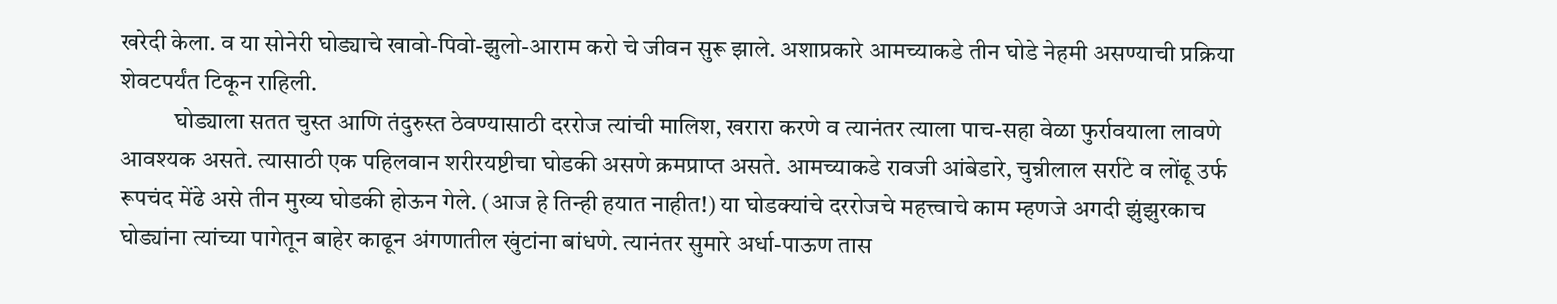खरेदी केला. व या सोनेरी घोड्याचे खावो-पिवो-झुलो-आराम करो चे जीवन सुरू झाले. अशाप्रकारे आमच्याकडे तीन घोडे नेहमी असण्याची प्रक्रिया शेवटपर्यंत टिकून राहिली.
           घोड्याला सतत चुस्त आणि तंदुरुस्त ठेवण्यासाठी दररोज त्यांची मालिश, खरारा करणे व त्यानंतर त्याला पाच-सहा वेळा फुर्रावयाला लावणे आवश्यक असते. त्यासाठी एक पहिलवान शरीरयष्टीचा घोडकी असणे क्रमप्राप्त असते. आमच्याकडे रावजी आंबेडारे, चुन्नीलाल सर्राटे व लोंढू उर्फ रूपचंद मेंढे असे तीन मुख्य घोडकी होऊन गेले. (आज हे तिन्ही हयात नाहीत!) या घोडक्यांचे दररोजचे महत्त्वाचे काम म्हणजे अगदी झुंझुरकाच घोड्यांना त्यांच्या पागेतून बाहेर काढून अंगणातील खुंटांना बांधणे. त्यानंतर सुमारे अर्धा-पाऊण तास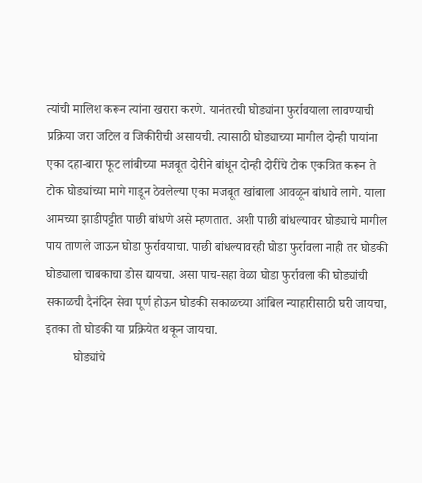त्यांची मालिश करून त्यांना खरारा करणे. यानंतरची घोड्यांना फुर्रावयाला लावण्याची प्रक्रिया जरा जटिल व जिकीरीची असायची. त्यासाठी घोड्याच्या मागील दोन्ही पायांना एका दहा-बारा फूट लांबीच्या मजबूत दोरीने बांधून दोन्ही दोरींचे टोक एकत्रित करून ते टोक घोड्यांच्या मागे गाडून ठेवलेल्या एका मजबूत खांबाला आवळून बांधावे लागे. याला आमच्या झाडीपट्टीत पाछी बांधणे असे म्हणतात. अशी पाछी बांधल्यावर घोड्याचे मागील पाय ताणले जाऊन घोडा फुर्रावयाचा. पाछी बांधल्यावरही घोडा फुर्रावला नाही तर घोडकी घोड्याला चाबकाचा डोस द्यायचा. असा पाच-सहा वेळा घोडा फुर्रावला की घोड्यांची सकाळची दैनंदिन सेवा पूर्ण होऊन घोडकी सकाळच्या आंबिल न्याहारीसाठी घरी जायचा, इतका तो घोडकी या प्रक्रियेत थकून जायचा.
         घोड्यांचे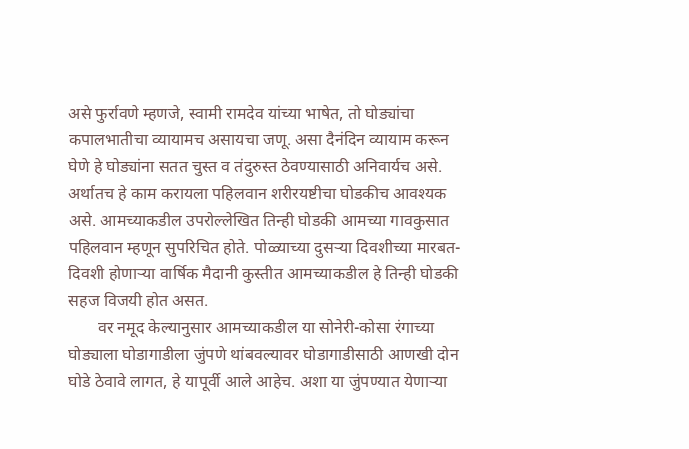असे फुर्रावणे म्हणजे, स्वामी रामदेव यांच्या भाषेत, तो घोड्यांचा कपालभातीचा व्यायामच असायचा जणू. असा दैनंदिन व्यायाम करून घेणे हे घोड्यांना सतत चुस्त व तंदुरुस्त ठेवण्यासाठी अनिवार्यच असे. अर्थातच हे काम करायला पहिलवान शरीरयष्टीचा घोडकीच आवश्यक असे. आमच्याकडील उपरोल्लेखित तिन्ही घोडकी आमच्या गावकुसात पहिलवान म्हणून सुपरिचित होते. पोळ्याच्या दुसर्‍या दिवशीच्या मारबत-दिवशी होणाऱ्या वार्षिक मैदानी कुस्तीत आमच्याकडील हे तिन्ही घोडकी सहज विजयी होत असत.
       वर नमूद केल्यानुसार आमच्याकडील या सोनेरी-कोसा रंगाच्या घोड्याला घोडागाडीला जुंपणे थांबवल्यावर घोडागाडीसाठी आणखी दोन घोडे ठेवावे लागत, हे यापूर्वी आले आहेच. अशा या जुंपण्यात येणाऱ्या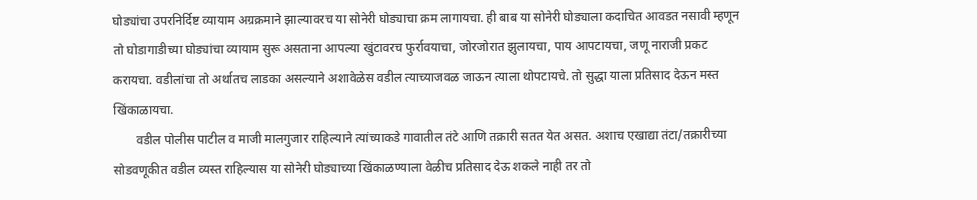घोड्यांचा उपरनिर्दिष्ट व्यायाम अग्रक्रमाने झाल्यावरच या सोनेरी घोड्याचा क्रम लागायचा. ही बाब या सोनेरी घोड्याला कदाचित आवडत नसावी म्हणून तो घोडागाडीच्या घोड्यांचा व्यायाम सुरू असताना आपल्या खुंटावरच फुर्रावयाचा, जोरजोरात झुलायचा, पाय आपटायचा, जणू नाराजी प्रकट करायचा. वडीलांचा तो अर्थातच लाडका असल्याने अशावेळेस वडील त्याच्याजवळ जाऊन त्याला थोपटायचे. तो सुद्धा याला प्रतिसाद देऊन मस्त खिंकाळायचा.
       वडील पोलीस पाटील व माजी मालगुजार राहिल्याने त्यांच्याकडे गावातील तंटे आणि तक्रारी सतत येत असत. अशाच एखाद्या तंटा/तक्रारीच्या सोडवणूकीत वडील व्यस्त राहिल्यास या सोनेरी घोड्याच्या खिंकाळण्याला वेळीच प्रतिसाद देऊ शकले नाही तर तो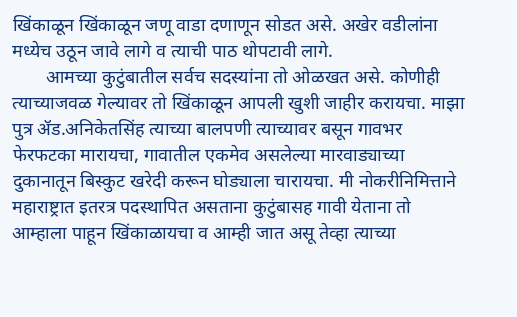खिंकाळून खिंकाळून जणू वाडा दणाणून सोडत असे. अखेर वडीलांना मध्येच उठून जावे लागे व त्याची पाठ थोपटावी लागे.
       आमच्या कुटुंबातील सर्वच सदस्यांना तो ओळखत असे. कोणीही त्याच्याजवळ गेल्यावर तो खिंकाळून आपली खुशी जाहीर करायचा. माझा पुत्र ॲड.अनिकेतसिंह त्याच्या बालपणी त्याच्यावर बसून गावभर फेरफटका मारायचा, गावातील एकमेव असलेल्या मारवाड्याच्या दुकानातून बिस्कुट खरेदी करून घोड्याला चारायचा. मी नोकरीनिमित्ताने महाराष्ट्रात इतरत्र पदस्थापित असताना कुटुंबासह गावी येताना तो आम्हाला पाहून खिंकाळायचा व आम्ही जात असू तेव्हा त्याच्या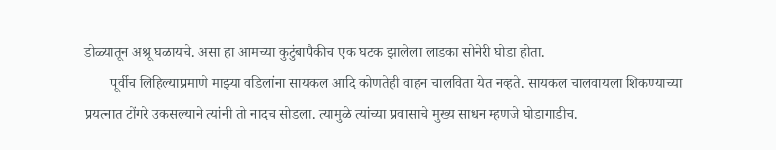डोळ्यातून अश्रू घळायचे. असा हा आमच्या कुटुंबापैकीच एक घटक झालेला लाडका सोनेरी घोडा होता.
       पूर्वीच लिहिल्याप्रमाणे माझ्या वडिलांना सायकल आदि कोणतेही वाहन चालविता येत नव्हते. सायकल चालवायला शिकण्याच्या प्रयत्नात टोंगरे उकसल्याने त्यांनी तो नादच सोडला. त्यामुळे त्यांच्या प्रवासाचे मुख्य साधन म्हणजे घोडागाडीच.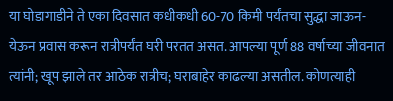या घोडागाडीने ते एका दिवसात कधीकधी 60-70 किमी पर्यंतचा सुद्धा जाऊन-येऊन प्रवास करून रात्रीपर्यंत घरी परतत असत. आपल्या पूर्ण 88 वर्षाच्या जीवनात त्यांनी; खूप झाले तर आठेक रात्रीच; घराबाहेर काढल्या असतील. कोणत्याही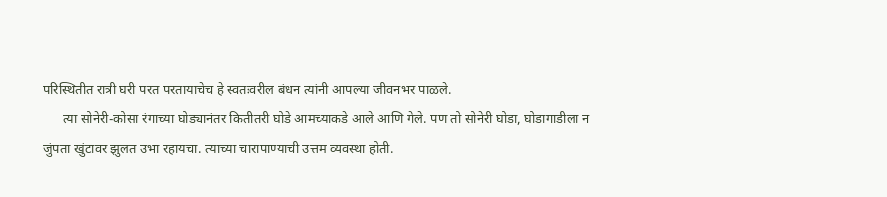परिस्थितीत रात्री घरी परत परतायाचेच हे स्वतःवरील बंधन त्यांनी आपल्या जीवनभर पाळले.
      त्या सोनेरी-कोसा रंगाच्या घोड्यानंतर कितीतरी घोडे आमच्याकडे आले आणि गेले. पण तो सोनेरी घोडा, घोडागाडीला न जुंपता खुंटावर झुलत उभा रहायचा. त्याच्या चारापाण्याची उत्तम व्यवस्था होती.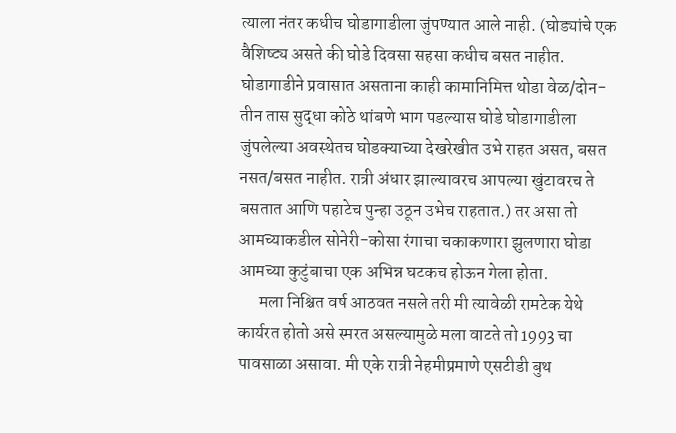त्याला नंतर कधीच घोडागाडीला जुंपण्यात आले नाही. (घोड्यांचे एक वैशिष्ट्य असते की घोडे दिवसा सहसा कधीच बसत नाहीत. घोडागाडीने प्रवासात असताना काही कामानिमित्त थोडा वेळ/दोन-तीन तास सुद्धा कोठे थांबणे भाग पडल्यास घोडे घोडागाडीला जुंपलेल्या अवस्थेतच घोडक्याच्या देखरेखीत उभे राहत असत, बसत नसत/बसत नाहीत. रात्री अंधार झाल्यावरच आपल्या खुंटावरच ते बसतात आणि पहाटेच पुन्हा उठून उभेच राहतात.) तर असा तो आमच्याकडील सोनेरी-कोसा रंगाचा चकाकणारा झुलणारा घोडा आमच्या कुटुंबाचा एक अभिन्न घटकच होऊन गेला होता.
      मला निश्चित वर्ष आठवत नसले तरी मी त्यावेळी रामटेक येथे कार्यरत होतो असे स्मरत असल्यामुळे मला वाटते तो 1993 चा पावसाळा असावा. मी एके रात्री नेहमीप्रमाणे एसटीडी बुथ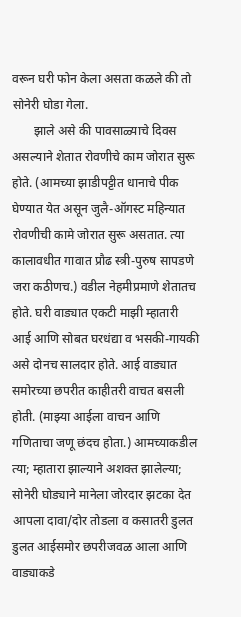वरून घरी फोन केला असता कळले की तो सोनेरी घोडा गेला.
       झाले असे की पावसाळ्याचे दिवस असल्याने शेतात रोवणीचे काम जोरात सुरू होते. (आमच्या झाडीपट्टीत धानाचे पीक घेण्यात येत असून जुलै-ऑगस्ट महिन्यात रोवणीची कामे जोरात सुरू असतात. त्या कालावधीत गावात प्रौढ स्त्री-पुरुष सापडणे जरा कठीणच.) वडील नेहमीप्रमाणे शेतातच होते. घरी वाड्यात एकटी माझी म्हातारी आई आणि सोबत घरधंद्या व भसकी-गायकी असे दोनच सालदार होते. आई वाड्यात समोरच्या छपरीत काहीतरी वाचत बसली होती. (माझ्या आईला वाचन आणि गणिताचा जणू छंदच होता.) आमच्याकडील त्या; म्हातारा झाल्याने अशक्त झालेल्या; सोनेरी घोड्याने मानेला जोरदार झटका देत आपला दावा/दोर तोडला व कसातरी डुलत डुलत आईसमोर छपरीजवळ आला आणि वाड्याकडे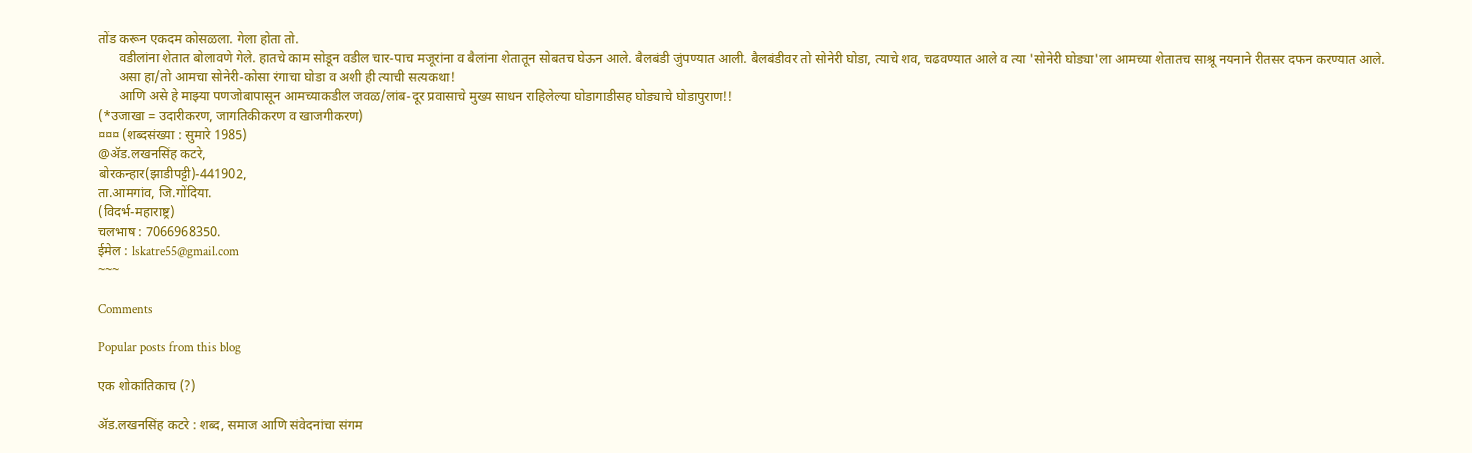तोंड करून एकदम कोसळला. गेला होता तो.
      वडीलांना शेतात बोलावणे गेले. हातचे काम सोडून वडील चार-पाच मजूरांना व बैलांना शेतातून सोबतच घेऊन आले. बैलबंडी जुंपण्यात आली. बैलबंडीवर तो सोनेरी घोडा, त्याचे शव, चढवण्यात आले व त्या 'सोनेरी घोड्या'ला आमच्या शेतातच साश्रू नयनाने रीतसर दफन करण्यात आले.
      असा हा/तो आमचा सोनेरी-कोसा रंगाचा घोडा व अशी ही त्याची सत्यकथा!
      आणि असे हे माझ्या पणजोबापासून आमच्याकडील जवळ/लांब-दूर प्रवासाचे मुख्य साधन राहिलेल्या घोडागाडीसह घोड्याचे घोडापुराण!!
(*उजाखा = उदारीकरण, जागतिकीकरण व खाजगीकरण)
¤¤¤ (शब्दसंख्या : सुमारे 1985)
@ॲड.लखनसिंह कटरे,
बोरकन्हार(झाडीपट्टी)-441902,
ता.आमगांव, जि.गोंदिया.
(विदर्भ-महाराष्ट्र)
चलभाष : 7066968350.
ईमेल : lskatre55@gmail.com
~~~

Comments

Popular posts from this blog

एक शोकांतिकाच (?)

ॲड.लखनसिंह कटरे : शब्द, समाज आणि संवेदनांचा संगम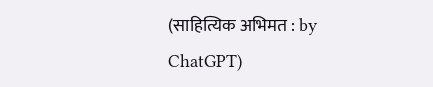(साहित्यिक अभिमत : by ChatGPT)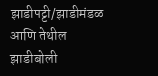झाडीपट्टी/झाडीमंडळ आणि तेथील झाडीबोली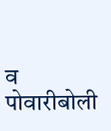व पोवारीबोली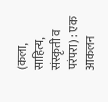(कला, साहित्य, संस्कृती व परंपरा) : एक आकलन